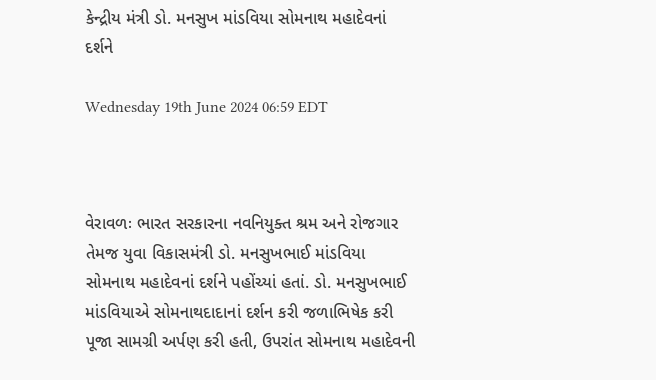કેન્દ્રીય મંત્રી ડો. મનસુખ માંડવિયા સોમનાથ મહાદેવનાં દર્શને

Wednesday 19th June 2024 06:59 EDT



વેરાવળઃ ભારત સરકારના નવનિયુક્ત શ્રમ અને રોજગાર તેમજ યુવા વિકાસમંત્રી ડો. મનસુખભાઈ માંડવિયા સોમનાથ મહાદેવનાં દર્શને પહોંચ્યાં હતાં. ડો. મનસુખભાઈ માંડવિયાએ સોમનાથદાદાનાં દર્શન કરી જળાભિષેક કરી પૂજા સામગ્રી અર્પણ કરી હતી, ઉપરાંત સોમનાથ મહાદેવની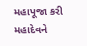મહાપૂજા કરી મહાદેવને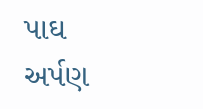પાઘ અર્પણ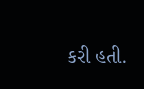કરી હતી.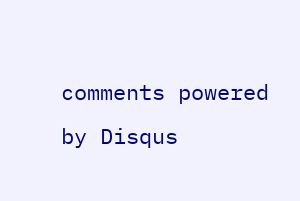comments powered by Disqus